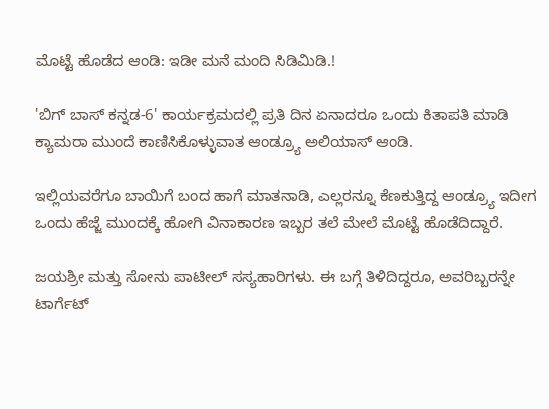ಮೊಟ್ಟೆ ಹೊಡೆದ ಆಂಡಿ: ಇಡೀ ಮನೆ ಮಂದಿ ಸಿಡಿಮಿಡಿ.!

'ಬಿಗ್ ಬಾಸ್ ಕನ್ನಡ-6' ಕಾರ್ಯಕ್ರಮದಲ್ಲಿ ಪ್ರತಿ ದಿನ ಏನಾದರೂ ಒಂದು ಕಿತಾಪತಿ ಮಾಡಿ ಕ್ಯಾಮರಾ ಮುಂದೆ ಕಾಣಿಸಿಕೊಳ್ಳುವಾತ ಆಂಡ್ರ್ಯೂ ಅಲಿಯಾಸ್ ಆಂಡಿ.

ಇಲ್ಲಿಯವರೆಗೂ ಬಾಯಿಗೆ ಬಂದ ಹಾಗೆ ಮಾತನಾಡಿ, ಎಲ್ಲರನ್ನೂ ಕೆಣಕುತ್ತಿದ್ದ ಆಂಡ್ರ್ಯೂ ಇದೀಗ ಒಂದು ಹೆಜ್ಜೆ ಮುಂದಕ್ಕೆ ಹೋಗಿ ವಿನಾಕಾರಣ ಇಬ್ಬರ ತಲೆ ಮೇಲೆ ಮೊಟ್ಟೆ ಹೊಡೆದಿದ್ದಾರೆ.

ಜಯಶ್ರೀ ಮತ್ತು ಸೋನು ಪಾಟೀಲ್ ಸಸ್ಯಹಾರಿಗಳು. ಈ ಬಗ್ಗೆ ತಿಳಿದಿದ್ದರೂ, ಅವರಿಬ್ಬರನ್ನೇ ಟಾರ್ಗೆಟ್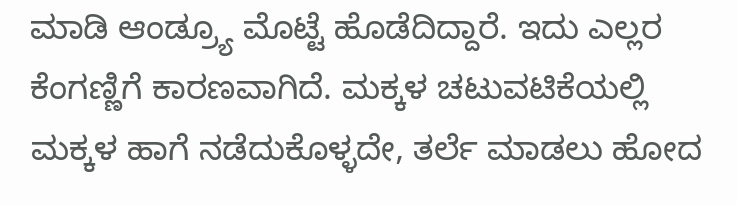ಮಾಡಿ ಆಂಡ್ರ್ಯೂ ಮೊಟ್ಟೆ ಹೊಡೆದಿದ್ದಾರೆ. ಇದು ಎಲ್ಲರ ಕೆಂಗಣ್ಣಿಗೆ ಕಾರಣವಾಗಿದೆ. ಮಕ್ಕಳ ಚಟುವಟಿಕೆಯಲ್ಲಿ ಮಕ್ಕಳ ಹಾಗೆ ನಡೆದುಕೊಳ್ಳದೇ, ತರ್ಲೆ ಮಾಡಲು ಹೋದ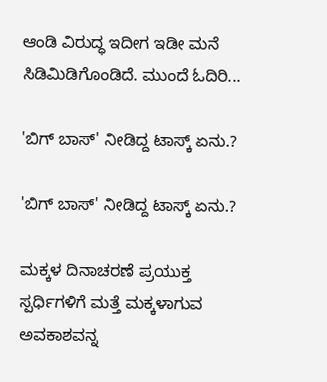ಆಂಡಿ ವಿರುದ್ಧ ಇದೀಗ ಇಡೀ ಮನೆ ಸಿಡಿಮಿಡಿಗೊಂಡಿದೆ. ಮುಂದೆ ಓದಿರಿ...

'ಬಿಗ್ ಬಾಸ್' ನೀಡಿದ್ದ ಟಾಸ್ಕ್ ಏನು.?

'ಬಿಗ್ ಬಾಸ್' ನೀಡಿದ್ದ ಟಾಸ್ಕ್ ಏನು.?

ಮಕ್ಕಳ ದಿನಾಚರಣೆ ಪ್ರಯುಕ್ತ ಸ್ಪರ್ಧಿಗಳಿಗೆ ಮತ್ತೆ ಮಕ್ಕಳಾಗುವ ಅವಕಾಶವನ್ನ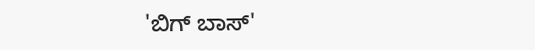'ಬಿಗ್ ಬಾಸ್'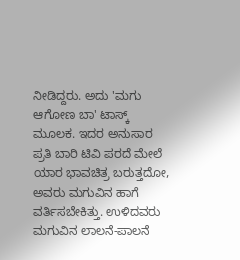ನೀಡಿದ್ದರು. ಅದು 'ಮಗು ಆಗೋಣ ಬಾ' ಟಾಸ್ಕ್ ಮೂಲಕ. ಇದರ ಅನುಸಾರ ಪ್ರತಿ ಬಾರಿ ಟಿವಿ ಪರದೆ ಮೇಲೆ ಯಾರ ಭಾವಚಿತ್ರ ಬರುತ್ತದೋ, ಅವರು ಮಗುವಿನ ಹಾಗೆ ವರ್ತಿಸಬೇಕಿತ್ತು. ಉಳಿದವರು ಮಗುವಿನ ಲಾಲನೆ-ಪಾಲನೆ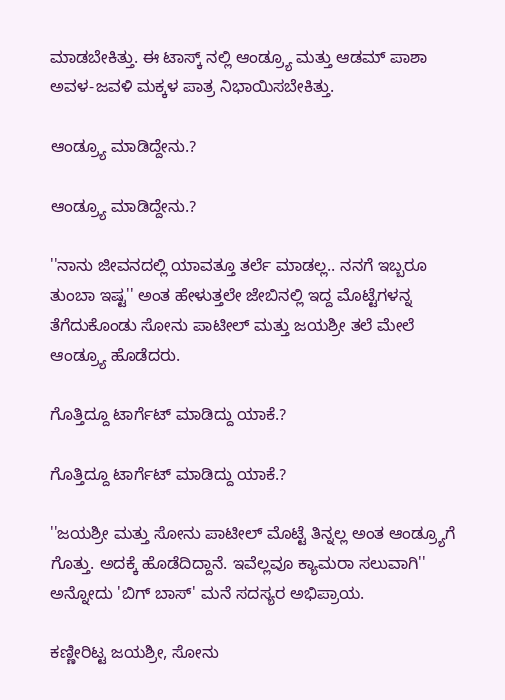ಮಾಡಬೇಕಿತ್ತು. ಈ ಟಾಸ್ಕ್ ನಲ್ಲಿ ಆಂಡ್ರ್ಯೂ ಮತ್ತು ಆಡಮ್ ಪಾಶಾ ಅವಳ-ಜವಳಿ ಮಕ್ಕಳ ಪಾತ್ರ ನಿಭಾಯಿಸಬೇಕಿತ್ತು.

ಆಂಡ್ರ್ಯೂ ಮಾಡಿದ್ದೇನು.?

ಆಂಡ್ರ್ಯೂ ಮಾಡಿದ್ದೇನು.?

''ನಾನು ಜೀವನದಲ್ಲಿ ಯಾವತ್ತೂ ತರ್ಲೆ ಮಾಡಲ್ಲ.. ನನಗೆ ಇಬ್ಬರೂ ತುಂಬಾ ಇಷ್ಟ'' ಅಂತ ಹೇಳುತ್ತಲೇ ಜೇಬಿನಲ್ಲಿ ಇದ್ದ ಮೊಟ್ಟೆಗಳನ್ನ ತೆಗೆದುಕೊಂಡು ಸೋನು ಪಾಟೀಲ್ ಮತ್ತು ಜಯಶ್ರೀ ತಲೆ ಮೇಲೆ ಆಂಡ್ರ್ಯೂ ಹೊಡೆದರು.

ಗೊತ್ತಿದ್ದೂ ಟಾರ್ಗೆಟ್ ಮಾಡಿದ್ದು ಯಾಕೆ.?

ಗೊತ್ತಿದ್ದೂ ಟಾರ್ಗೆಟ್ ಮಾಡಿದ್ದು ಯಾಕೆ.?

''ಜಯಶ್ರೀ ಮತ್ತು ಸೋನು ಪಾಟೀಲ್ ಮೊಟ್ಟೆ ತಿನ್ನಲ್ಲ ಅಂತ ಆಂಡ್ರ್ಯೂಗೆ ಗೊತ್ತು. ಅದಕ್ಕೆ ಹೊಡೆದಿದ್ದಾನೆ. ಇವೆಲ್ಲವೂ ಕ್ಯಾಮರಾ ಸಲುವಾಗಿ'' ಅನ್ನೋದು 'ಬಿಗ್ ಬಾಸ್' ಮನೆ ಸದಸ್ಯರ ಅಭಿಪ್ರಾಯ.

ಕಣ್ಣೀರಿಟ್ಟ ಜಯಶ್ರೀ, ಸೋನು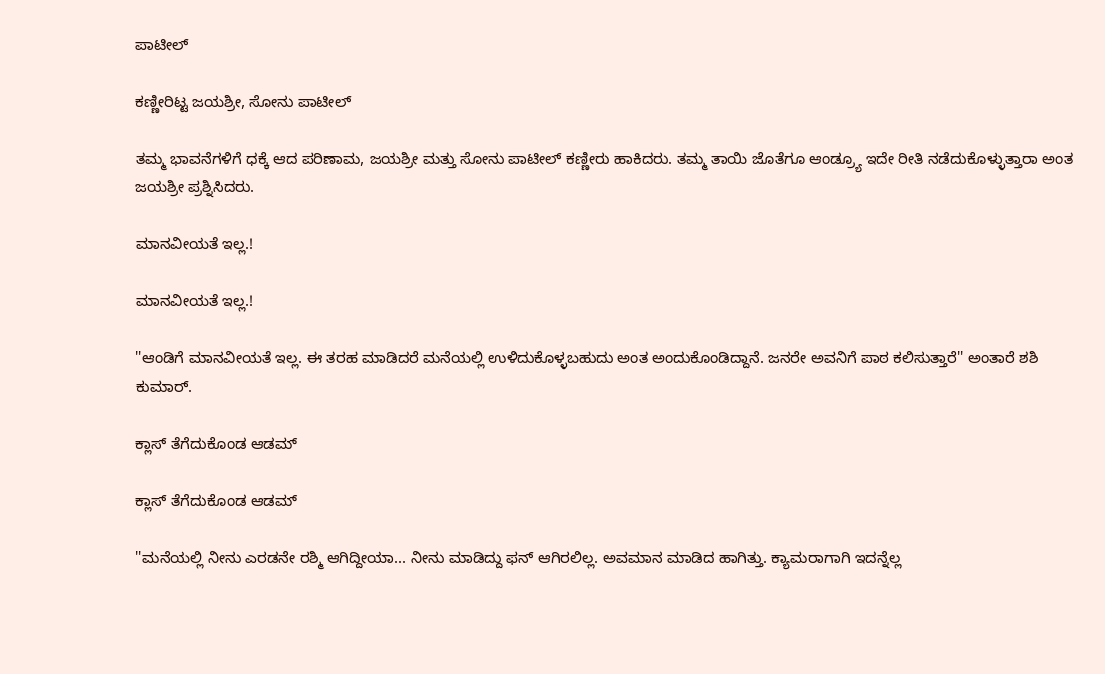ಪಾಟೀಲ್

ಕಣ್ಣೀರಿಟ್ಟ ಜಯಶ್ರೀ, ಸೋನು ಪಾಟೀಲ್

ತಮ್ಮ ಭಾವನೆಗಳಿಗೆ ಧಕ್ಕೆ ಆದ ಪರಿಣಾಮ, ಜಯಶ್ರೀ ಮತ್ತು ಸೋನು ಪಾಟೀಲ್ ಕಣ್ಣೀರು ಹಾಕಿದರು. ತಮ್ಮ ತಾಯಿ ಜೊತೆಗೂ ಆಂಡ್ರ್ಯೂ ಇದೇ ರೀತಿ ನಡೆದುಕೊಳ್ಳುತ್ತಾರಾ ಅಂತ ಜಯಶ್ರೀ ಪ್ರಶ್ನಿಸಿದರು.

ಮಾನವೀಯತೆ ಇಲ್ಲ.!

ಮಾನವೀಯತೆ ಇಲ್ಲ.!

''ಆಂಡಿಗೆ ಮಾನವೀಯತೆ ಇಲ್ಲ. ಈ ತರಹ ಮಾಡಿದರೆ ಮನೆಯಲ್ಲಿ ಉಳಿದುಕೊಳ್ಳಬಹುದು ಅಂತ ಅಂದುಕೊಂಡಿದ್ದಾನೆ. ಜನರೇ ಅವನಿಗೆ ಪಾಠ ಕಲಿಸುತ್ತಾರೆ'' ಅಂತಾರೆ ಶಶಿ ಕುಮಾರ್.

ಕ್ಲಾಸ್ ತೆಗೆದುಕೊಂಡ ಆಡಮ್

ಕ್ಲಾಸ್ ತೆಗೆದುಕೊಂಡ ಆಡಮ್

''ಮನೆಯಲ್ಲಿ ನೀನು ಎರಡನೇ ರಶ್ಮಿ ಆಗಿದ್ದೀಯಾ... ನೀನು ಮಾಡಿದ್ದು ಫನ್ ಆಗಿರಲಿಲ್ಲ. ಅವಮಾನ ಮಾಡಿದ ಹಾಗಿತ್ತು. ಕ್ಯಾಮರಾಗಾಗಿ ಇದನ್ನೆಲ್ಲ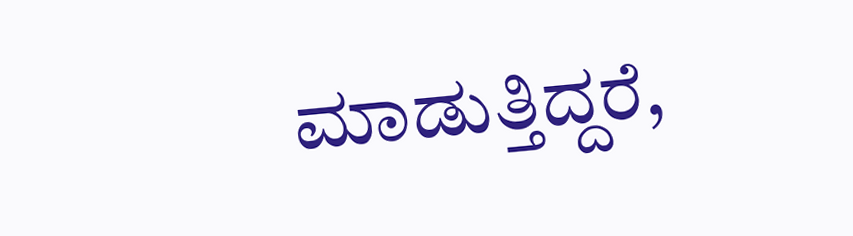ಮಾಡುತ್ತಿದ್ದರೆ,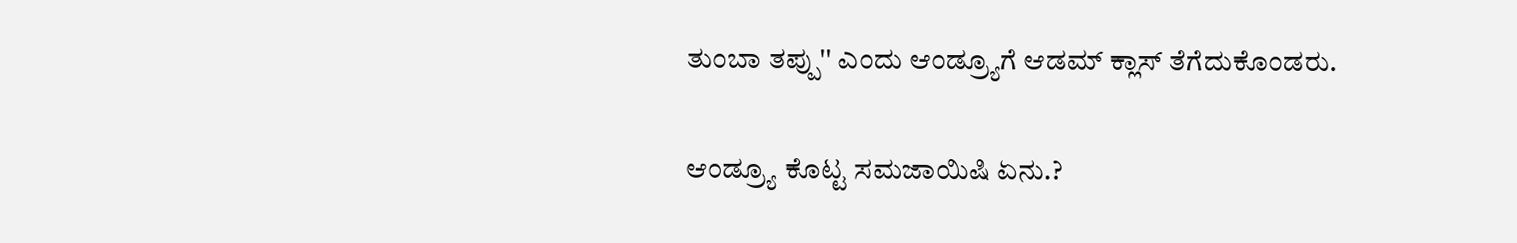ತುಂಬಾ ತಪ್ಪು'' ಎಂದು ಆಂಡ್ರ್ಯೂಗೆ ಆಡಮ್ ಕ್ಲಾಸ್ ತೆಗೆದುಕೊಂಡರು.

ಆಂಡ್ರ್ಯೂ ಕೊಟ್ಟ ಸಮಜಾಯಿಷಿ ಏನು.?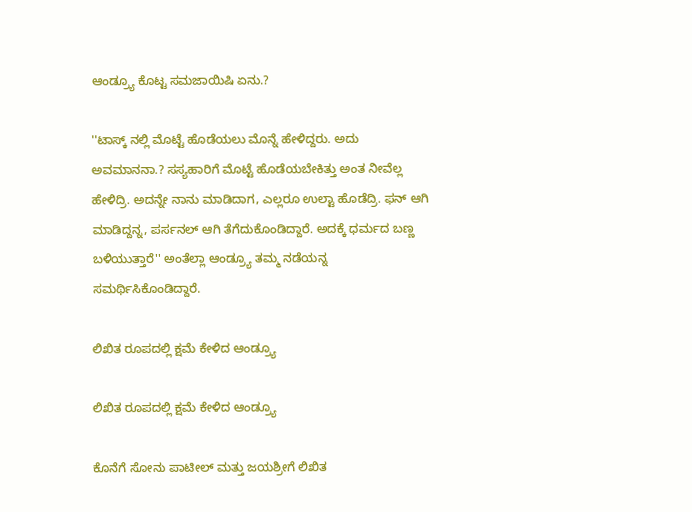ಆಂಡ್ರ್ಯೂ ಕೊಟ್ಟ ಸಮಜಾಯಿಷಿ ಏನು.?

''ಟಾಸ್ಕ್ ನಲ್ಲಿ ಮೊಟ್ಟೆ ಹೊಡೆಯಲು ಮೊನ್ನೆ ಹೇಳಿದ್ದರು. ಅದು ಅವಮಾನನಾ.? ಸಸ್ಯಹಾರಿಗೆ ಮೊಟ್ಟೆ ಹೊಡೆಯಬೇಕಿತ್ತು ಅಂತ ನೀವೆಲ್ಲ ಹೇಳಿದ್ರಿ. ಅದನ್ನೇ ನಾನು ಮಾಡಿದಾಗ, ಎಲ್ಲರೂ ಉಲ್ಟಾ ಹೊಡೆದ್ರಿ. ಫನ್ ಆಗಿ ಮಾಡಿದ್ದನ್ನ, ಪರ್ಸನಲ್ ಆಗಿ ತೆಗೆದುಕೊಂಡಿದ್ದಾರೆ. ಅದಕ್ಕೆ ಧರ್ಮದ ಬಣ್ಣ ಬಳಿಯುತ್ತಾರೆ'' ಅಂತೆಲ್ಲಾ ಆಂಡ್ರ್ಯೂ ತಮ್ಮ ನಡೆಯನ್ನ ಸಮರ್ಥಿಸಿಕೊಂಡಿದ್ದಾರೆ.

ಲಿಖಿತ ರೂಪದಲ್ಲಿ ಕ್ಷಮೆ ಕೇಳಿದ ಆಂಡ್ರ್ಯೂ

ಲಿಖಿತ ರೂಪದಲ್ಲಿ ಕ್ಷಮೆ ಕೇಳಿದ ಆಂಡ್ರ್ಯೂ

ಕೊನೆಗೆ ಸೋನು ಪಾಟೀಲ್ ಮತ್ತು ಜಯಶ್ರೀಗೆ ಲಿಖಿತ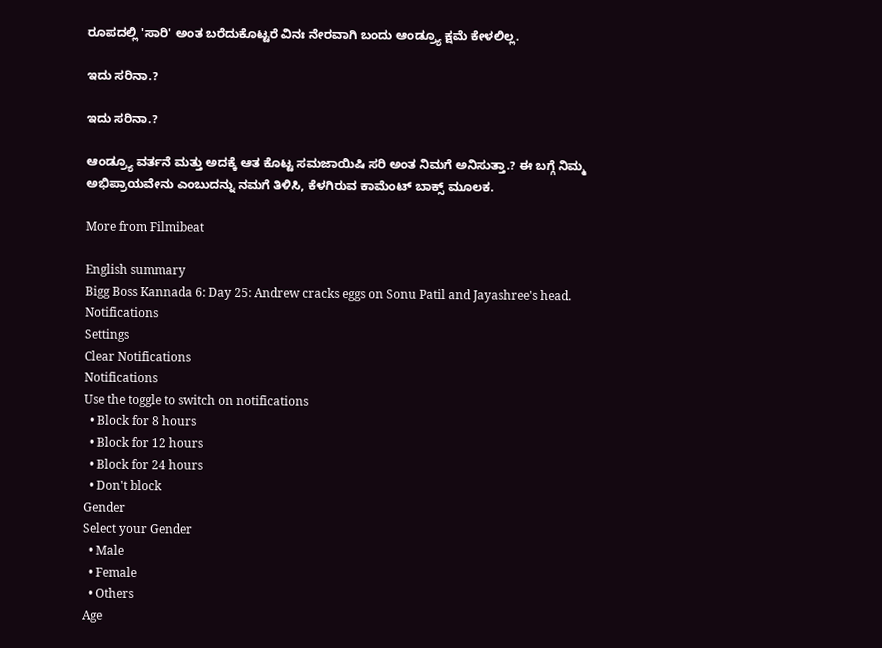ರೂಪದಲ್ಲಿ 'ಸಾರಿ' ಅಂತ ಬರೆದುಕೊಟ್ಟರೆ ವಿನಃ ನೇರವಾಗಿ ಬಂದು ಆಂಡ್ರ್ಯೂ ಕ್ಷಮೆ ಕೇಳಲಿಲ್ಲ.

ಇದು ಸರಿನಾ.?

ಇದು ಸರಿನಾ.?

ಆಂಡ್ರ್ಯೂ ವರ್ತನೆ ಮತ್ತು ಅದಕ್ಕೆ ಆತ ಕೊಟ್ಟ ಸಮಜಾಯಿಷಿ ಸರಿ ಅಂತ ನಿಮಗೆ ಅನಿಸುತ್ತಾ.? ಈ ಬಗ್ಗೆ ನಿಮ್ಮ ಅಭಿಪ್ರಾಯವೇನು ಎಂಬುದನ್ನು ನಮಗೆ ತಿಳಿಸಿ, ಕೆಳಗಿರುವ ಕಾಮೆಂಟ್ ಬಾಕ್ಸ್ ಮೂಲಕ.

More from Filmibeat

English summary
Bigg Boss Kannada 6: Day 25: Andrew cracks eggs on Sonu Patil and Jayashree's head.
Notifications
Settings
Clear Notifications
Notifications
Use the toggle to switch on notifications
  • Block for 8 hours
  • Block for 12 hours
  • Block for 24 hours
  • Don't block
Gender
Select your Gender
  • Male
  • Female
  • Others
Age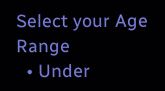Select your Age Range
  • Under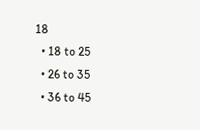18
  • 18 to 25
  • 26 to 35
  • 36 to 45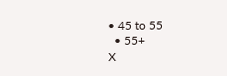• 45 to 55
  • 55+
X